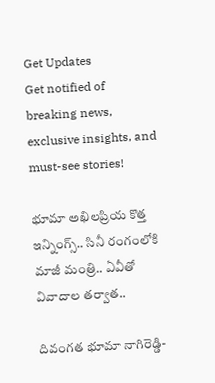Get Updates
Get notified of breaking news, exclusive insights, and must-see stories!

భూమా అఖిలప్రియ కొత్త ఇన్నింగ్స్.. సినీ రంగంలోకి మాజీ మంత్రి.. ఏవీతో వివాదాల తర్వాత..

దివంగత భూమా నాగిరెడ్డి-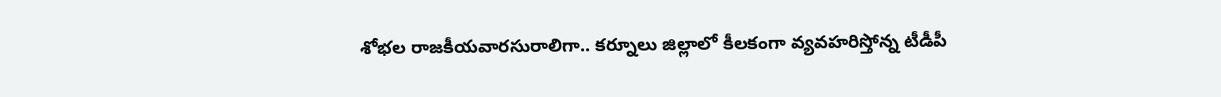శోభల రాజకీయవారసురాలిగా.. కర్నూలు జిల్లాలో కీలకంగా వ్యవహరిస్తోన్న టీడీపీ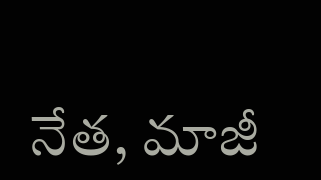నేత, మాజీ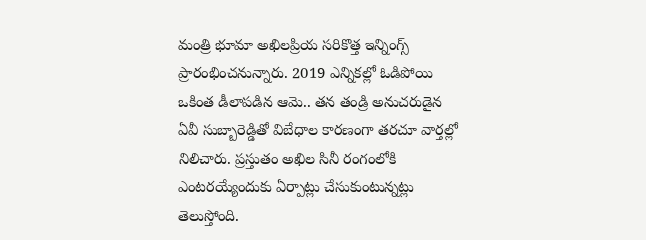మంత్రి భూమా అఖిలప్రియ సరికొత్త ఇన్నింగ్స్ ప్రారంభించనున్నారు. 2019 ఎన్నికల్లో ఓడిపోయి ఒకింత డీలాపడిన ఆమె.. తన తండ్రి అనుచరుడైన ఏవీ సుబ్బారెడ్డితో విబేధాల కారణంగా తరచూ వార్తల్లో నిలిచారు. ప్రస్తుతం అఖిల సినీ రంగంలోకి ఎంటరయ్యేందుకు ఏర్పాట్లు చేసుకుంటున్నట్లు తెలుస్తోంది.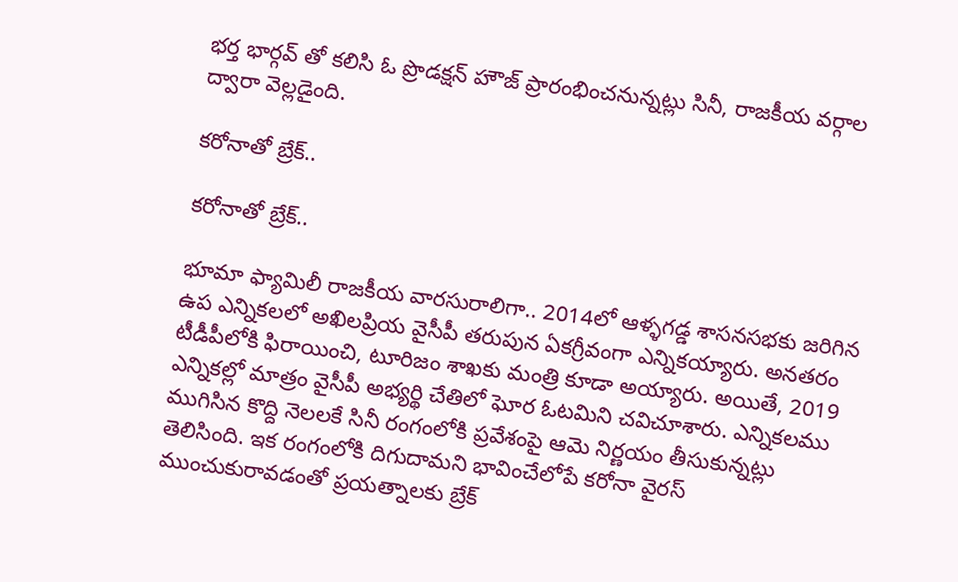భర్త భార్గవ్ తో కలిసి ఓ ప్రొడక్షన్ హౌజ్ ప్రారంభించనున్నట్లు సినీ, రాజకీయ వర్గాల ద్వారా వెల్లడైంది.

కరోనాతో బ్రేక్..

కరోనాతో బ్రేక్..

భూమా ఫ్యామిలీ రాజకీయ వారసురాలిగా.. 2014లో ఆళ్ళగడ్డ శాసనసభకు జరిగిన ఉప ఎన్నికలలో అఖిలప్రియ వైసీపీ తరుపున ఏకగ్రీవంగా ఎన్నికయ్యారు. అనతరం టీడీపీలోకి ఫిరాయించి, టూరిజం శాఖకు మంత్రి కూడా అయ్యారు. అయితే, 2019 ఎన్నికల్లో మాత్రం వైసీపీ అభ్యర్థి చేతిలో ఘోర ఓటమిని చవిచూశారు. ఎన్నికలము ముగిసిన కొద్ది నెలలకే సినీ రంగంలోకి ప్రవేశంపై ఆమె నిర్ణయం తీసుకున్నట్లు తెలిసింది. ఇక రంగంలోకి దిగుదామని భావించేలోపే కరోనా వైరస్ ముంచుకురావడంతో ప్రయత్నాలకు బ్రేక్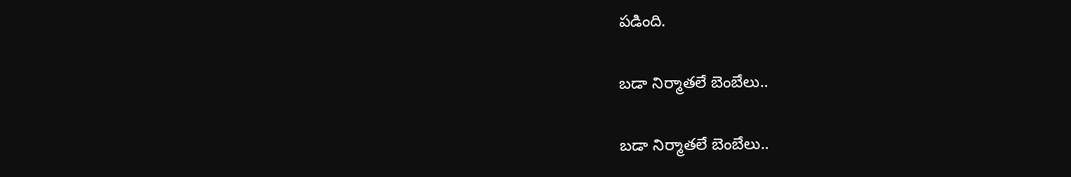పడింది.

బడా నిర్మాతలే బెంబేలు..

బడా నిర్మాతలే బెంబేలు..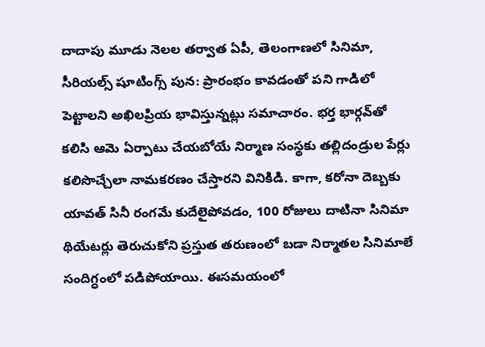దాదాపు మూడు నెలల తర్వాత ఏపీ, తెలంగాణలో సినిమా, సీరియల్స్ షూటింగ్స్ పున: ప్రారంభం కావడంతో పని గాడిలో పెట్టాలని అఖిలప్రియ భావిస్తున్నట్లు సమాచారం. భర్త భార్గవ్‌తో కలిసి ఆమె ఏర్పాటు చేయబోయే నిర్మాణ సంస్థకు తల్లిదండ్రుల పేర్లు కలిసొచ్చేలా నామకరణం చేస్తారని వినికిడి. కాగా, కరోనా దెబ్బకు యావత్ సినీ రంగమే కుదేలైపోవడం, 100 రోజులు దాటినా సినిమా థియేటర్లు తెరుచుకోని ప్రస్తుత తరుణంలో బడా నిర్మాతల సినిమాలే సందిగ్ధంలో పడిపోయాయి. ఈసమయంలో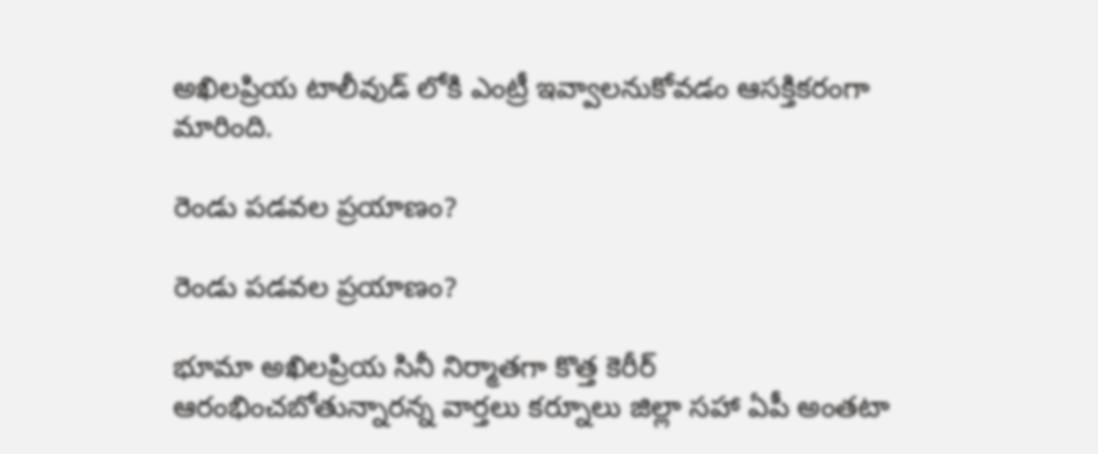అఖిలప్రియ టాలీవుడ్ లోకి ఎంట్రీ ఇవ్వాలనుకోవడం ఆసక్తికరంగా మారింది.

రెండు పడవల ప్రయాణం?

రెండు పడవల ప్రయాణం?

భూమా అఖిలప్రియ సినీ నిర్మాతగా కొత్త కెరీర్ ఆరంభించబోతున్నారన్న వార్తలు కర్నూలు జిల్లా సహా ఏపీ అంతటా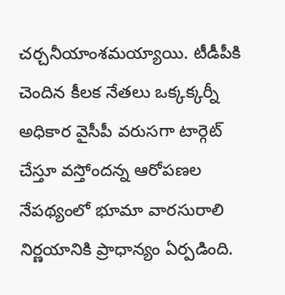చర్చనీయాంశమయ్యాయి. టీడీపీకి చెందిన కీలక నేతలు ఒక్కక్కర్నీ అధికార వైసీపీ వరుసగా టార్గెట్ చేస్తూ వస్తోందన్న ఆరోపణల నేపథ్యంలో భూమా వారసురాలి నిర్ణయానికి ప్రాధాన్యం ఏర్పడింది.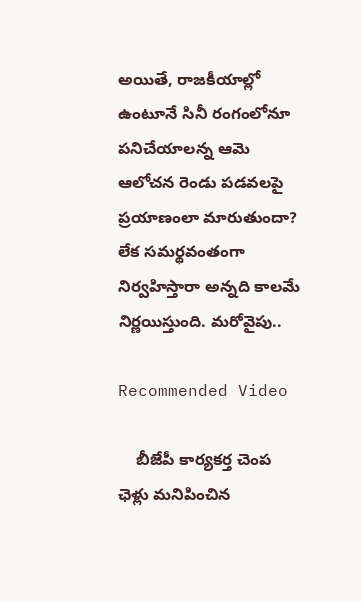అయితే, రాజకీయాల్లో ఉంటూనే సినీ రంగంలోనూ పనిచేయాలన్న ఆమె ఆలోచన రెండు పడవలపై ప్రయాణంలా మారుతుందా? లేక సమర్థవంతంగా నిర్వహిస్తారా అన్నది కాలమే నిర్ణయిస్తుంది. మరోవైపు..

Recommended Video

    బీజేపీ కార్యకర్త చెంప ఛెళ్లు మనిపించిన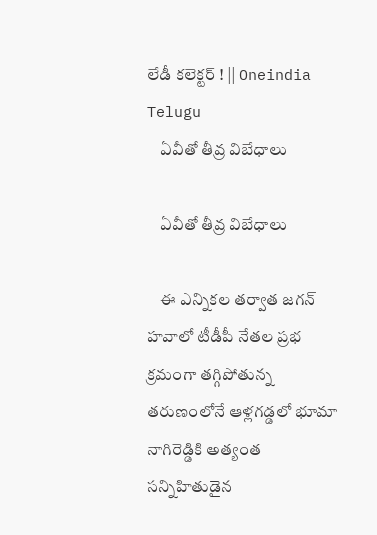లేడీ కలెక్టర్ ! || Oneindia Telugu
    ఏవీతో తీవ్ర విబేధాలు

    ఏవీతో తీవ్ర విబేధాలు

    ఈ ఎన్నికల తర్వాత జగన్ హవాలో టీడీపీ నేతల ప్రభ క్రమంగా తగ్గిపోతున్న తరుణంలోనే ఆళ్లగడ్డలో భూమా నాగిరెడ్డికి అత్యంత సన్నిహితుడైన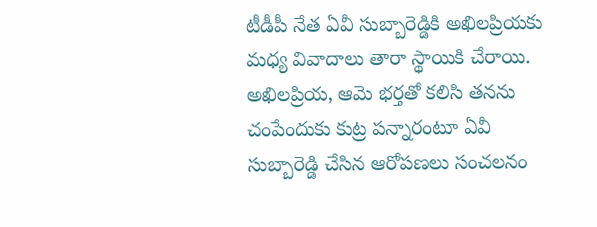టీడీపీ నేత ఏవీ సుబ్బారెడ్డికి అఖిలప్రియకు మధ్య వివాదాలు తారా స్థాయికి చేరాయి. అఖిలప్రియ, ఆమె భర్తతో కలిసి తనను చంపేందుకు కుట్ర పన్నారంటూ ఏవీ సుబ్బారెడ్డి చేసిన ఆరోపణలు సంచలనం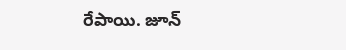రేపాయి. జూన్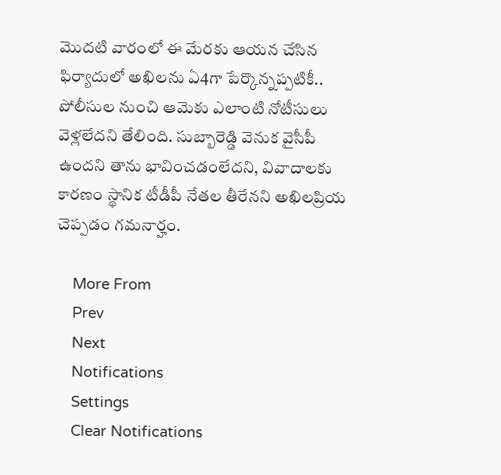మొదటి వారంలో ఈ మేరకు ఆయన చేసిన ఫిర్యాదులో అఖిలను ఏ4గా పేర్కొన్నప్పటికీ.. పోలీసుల నుంచి ఆమెకు ఎలాంటి నోటీసులు వెళ్లలేదని తేలింది. సుబ్బారెడ్డి వెనుక వైసీపీ ఉందని తాను భావించడంలేదని, వివాదాలకు కారణం స్థానిక టీడీపీ నేతల తీరేనని అఖిలప్రియ చెప్పడం గమనార్హం.

    More From
    Prev
    Next
    Notifications
    Settings
    Clear Notifications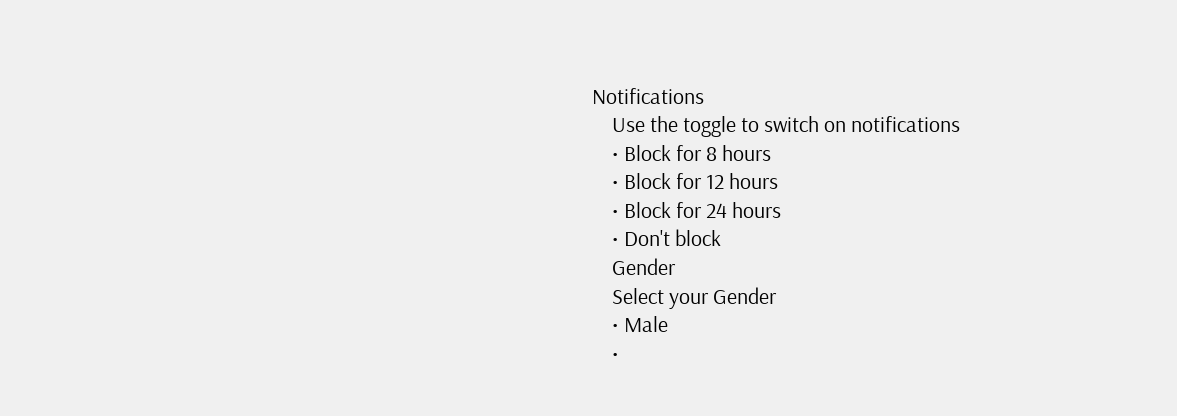Notifications
    Use the toggle to switch on notifications
    • Block for 8 hours
    • Block for 12 hours
    • Block for 24 hours
    • Don't block
    Gender
    Select your Gender
    • Male
    •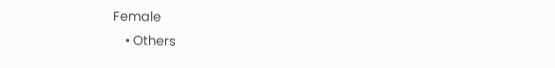Female
    • Others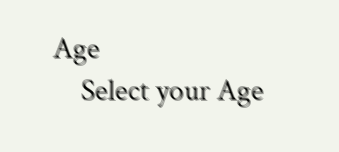Age
    Select your Age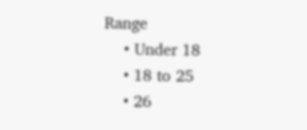Range
    • Under 18
    • 18 to 25
    • 26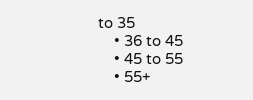to 35
    • 36 to 45
    • 45 to 55
    • 55+